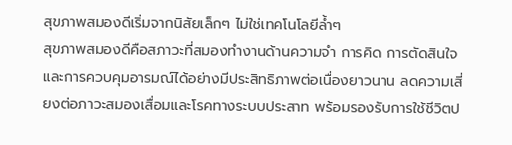สุขภาพสมองดีเริ่มจากนิสัยเล็กๆ ไม่ใช่เทคโนโลยีล้ำๆ
สุขภาพสมองดีคือสภาวะที่สมองทำงานด้านความจำ การคิด การตัดสินใจ และการควบคุมอารมณ์ได้อย่างมีประสิทธิภาพต่อเนื่องยาวนาน ลดความเสี่ยงต่อภาวะสมองเสื่อมและโรคทางระบบประสาท พร้อมรองรับการใช้ชีวิตป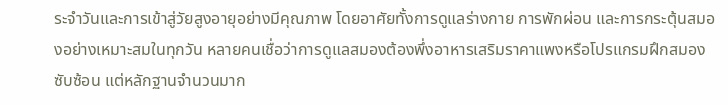ระจำวันและการเข้าสู่วัยสูงอายุอย่างมีคุณภาพ โดยอาศัยทั้งการดูแลร่างกาย การพักผ่อน และการกระตุ้นสมองอย่างเหมาะสมในทุกวัน หลายคนเชื่อว่าการดูแลสมองต้องพึ่งอาหารเสริมราคาแพงหรือโปรแกรมฝึกสมองซับซ้อน แต่หลักฐานจำนวนมาก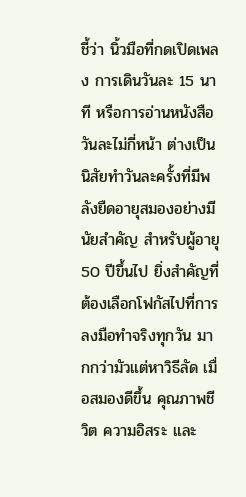ชี้ว่า นิ้วมือที่กดเปิดเพลง การเดินวันละ 15 นาที หรือการอ่านหนังสือวันละไม่กี่หน้า ต่างเป็นนิสัยทำวันละครั้งที่มีพลังยืดอายุสมองอย่างมีนัยสำคัญ สำหรับผู้อายุ 50 ปีขึ้นไป ยิ่งสำคัญที่ต้องเลือกโฟกัสไปที่การลงมือทำจริงทุกวัน มากกว่ามัวแต่หาวิธีลัด เมื่อสมองดีขึ้น คุณภาพชีวิต ความอิสระ และ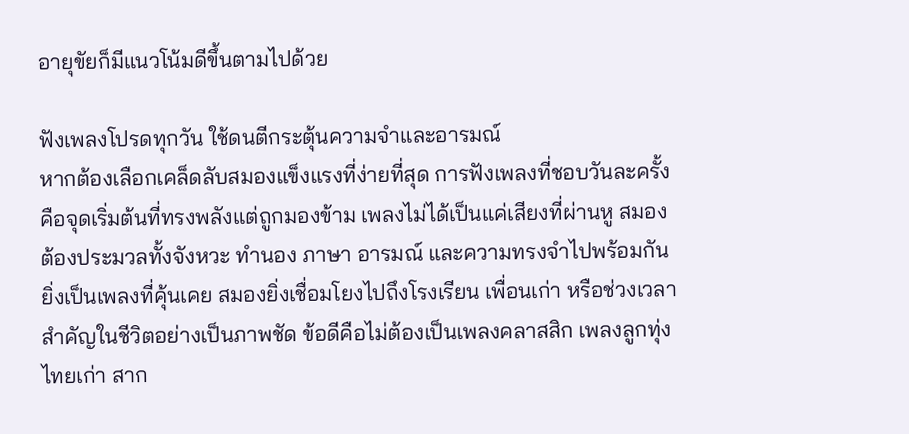อายุขัยก็มีแนวโน้มดีขึ้นตามไปด้วย

ฟังเพลงโปรดทุกวัน ใช้ดนตีกระตุ้นความจำและอารมณ์
หากต้องเลือกเคล็ดลับสมองแข็งแรงที่ง่ายที่สุด การฟังเพลงที่ชอบวันละครั้งคือจุดเริ่มต้นที่ทรงพลังแต่ถูกมองข้าม เพลงไม่ได้เป็นแค่เสียงที่ผ่านหู สมองต้องประมวลทั้งจังหวะ ทำนอง ภาษา อารมณ์ และความทรงจำไปพร้อมกัน ยิ่งเป็นเพลงที่คุ้นเคย สมองยิ่งเชื่อมโยงไปถึงโรงเรียน เพื่อนเก่า หรือช่วงเวลาสำคัญในชีวิตอย่างเป็นภาพชัด ข้อดีคือไม่ต้องเป็นเพลงคลาสสิก เพลงลูกทุ่ง ไทยเก่า สาก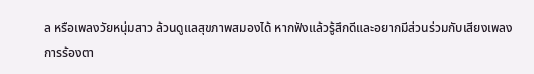ล หรือเพลงวัยหนุ่มสาว ล้วนดูแลสุขภาพสมองได้ หากฟังแล้วรู้สึกดีและอยากมีส่วนร่วมกับเสียงเพลง การร้องตา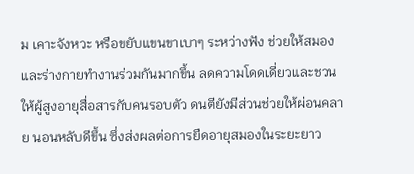ม เคาะจังหวะ หรือขยับแขนขาเบาๆ ระหว่างฟัง ช่วยให้สมองและร่างกายทำงานร่วมกันมากขึ้น ลดความโดดเดี่ยวและชวนให้ผู้สูงอายุสื่อสารกับคนรอบตัว ดนตียังมีส่วนช่วยให้ผ่อนคลาย นอนหลับดีขึ้น ซึ่งส่งผลต่อการยืดอายุสมองในระยะยาว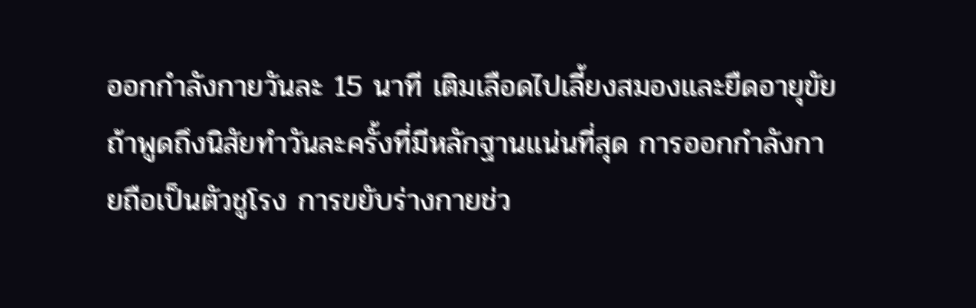ออกกำลังกายวันละ 15 นาที เติมเลือดไปเลี้ยงสมองและยืดอายุขัย
ถ้าพูดถึงนิสัยทำวันละครั้งที่มีหลักฐานแน่นที่สุด การออกกำลังกายถือเป็นตัวชูโรง การขยับร่างกายช่ว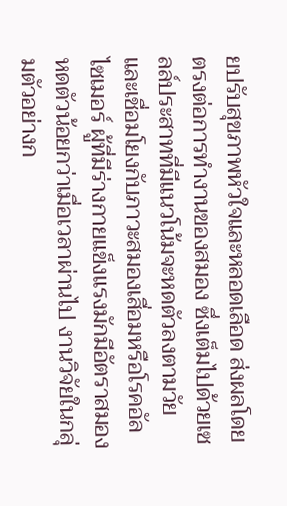ยปรับสุขภาพหัวใจและหลอดเลือด ส่งผลโดยตรงต่อการทำงานของสมอง ซึ่งเต็มไปด้วยเซลล์ประสาทที่มีแนวโน้มจะหดตัวลงตามวัยและเชื่อมโยงกับภาวะสมองเสื่อมหรือโรคอัลไซเมอร์ ผู้ที่มีร่างกายแข็งแรงมักมีอัตราสมองหดตัวน้อยกว่าเมื่อเวลาผ่านไป งานวิจัยในกลุ่มตัวอย่างก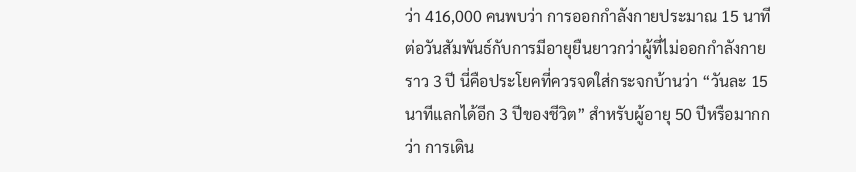ว่า 416,000 คนพบว่า การออกกำลังกายประมาณ 15 นาทีต่อวันสัมพันธ์กับการมีอายุยืนยาวกว่าผู้ที่ไม่ออกกำลังกายราว 3 ปี นี่คือประโยคที่ควรจดใส่กระจกบ้านว่า “วันละ 15 นาทีแลกได้อีก 3 ปีของชีวิต” สำหรับผู้อายุ 50 ปีหรือมากกว่า การเดิน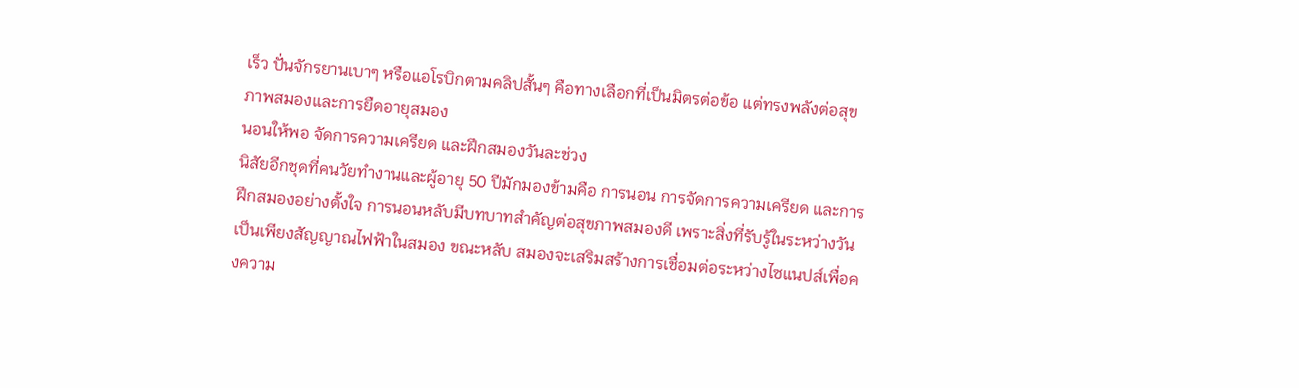เร็ว ปั่นจักรยานเบาๆ หรือแอโรบิกตามคลิปสั้นๆ คือทางเลือกที่เป็นมิตรต่อข้อ แต่ทรงพลังต่อสุขภาพสมองและการยืดอายุสมอง
นอนให้พอ จัดการความเครียด และฝึกสมองวันละช่วง
นิสัยอีกชุดที่คนวัยทำงานและผู้อายุ 50 ปีมักมองข้ามคือ การนอน การจัดการความเครียด และการฝึกสมองอย่างตั้งใจ การนอนหลับมีบทบาทสำคัญต่อสุขภาพสมองดี เพราะสิ่งที่รับรู้ในระหว่างวันเป็นเพียงสัญญาณไฟฟ้าในสมอง ขณะหลับ สมองจะเสริมสร้างการเชื่อมต่อระหว่างไซแนปส์เพื่อคงความ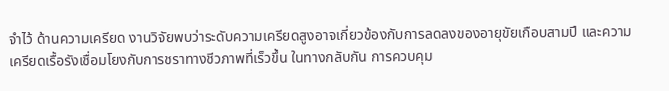จำไว้ ด้านความเครียด งานวิจัยพบว่าระดับความเครียดสูงอาจเกี่ยวข้องกับการลดลงของอายุขัยเกือบสามปี และความเครียดเรื้อรังเชื่อมโยงกับการชราทางชีวภาพที่เร็วขึ้น ในทางกลับกัน การควบคุม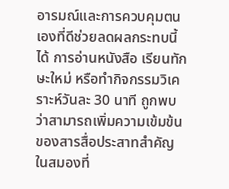อารมณ์และการควบคุมตนเองที่ดีช่วยลดผลกระทบนี้ได้ การอ่านหนังสือ เรียนทักษะใหม่ หรือทำกิจกรรมวิเคราะห์วันละ 30 นาที ถูกพบว่าสามารถเพิ่มความเข้มข้นของสารสื่อประสาทสำคัญในสมองที่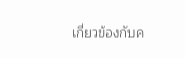เกี่ยวข้องกับค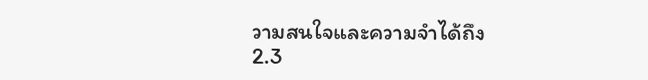วามสนใจและความจำได้ถึง 2.3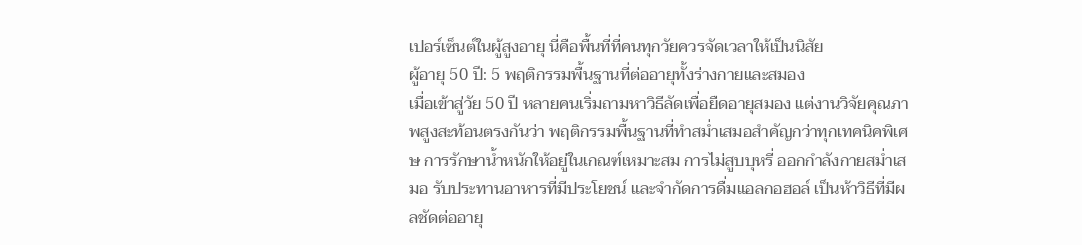เปอร์เซ็นต์ในผู้สูงอายุ นี่คือพื้นที่ที่คนทุกวัยควรจัดเวลาให้เป็นนิสัย
ผู้อายุ 50 ปี: 5 พฤติกรรมพื้นฐานที่ต่ออายุทั้งร่างกายและสมอง
เมื่อเข้าสู่วัย 50 ปี หลายคนเริ่มถามหาวิธีลัดเพื่อยืดอายุสมอง แต่งานวิจัยคุณภาพสูงสะท้อนตรงกันว่า พฤติกรรมพื้นฐานที่ทำสม่ำเสมอสำคัญกว่าทุกเทคนิคพิเศษ การรักษาน้ำหนักให้อยู่ในเกณฑ์เหมาะสม การไม่สูบบุหรี่ ออกกำลังกายสม่ำเสมอ รับประทานอาหารที่มีประโยชน์ และจำกัดการดื่มแอลกอฮอล์ เป็นห้าวิธีที่มีผลชัดต่ออายุ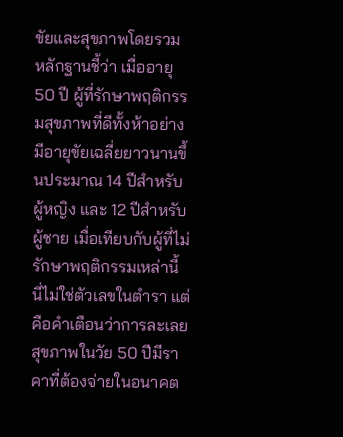ขัยและสุขภาพโดยรวม หลักฐานชี้ว่า เมื่ออายุ 50 ปี ผู้ที่รักษาพฤติกรรมสุขภาพที่ดีทั้งห้าอย่าง มีอายุขัยเฉลี่ยยาวนานขึ้นประมาณ 14 ปีสำหรับผู้หญิง และ 12 ปีสำหรับผู้ชาย เมื่อเทียบกับผู้ที่ไม่รักษาพฤติกรรมเหล่านี้ นี่ไม่ใช่ตัวเลขในตำรา แต่คือคำเตือนว่าการละเลยสุขภาพในวัย 50 ปีมีราคาที่ต้องจ่ายในอนาคต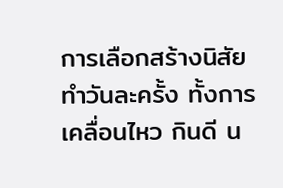การเลือกสร้างนิสัยทำวันละครั้ง ทั้งการเคลื่อนไหว กินดี น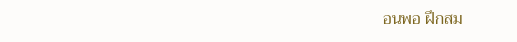อนพอ ฝึกสม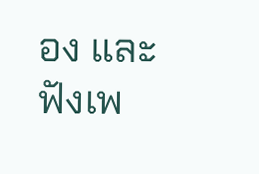อง และฟังเพ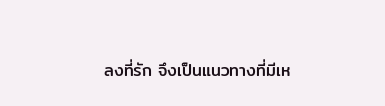ลงที่รัก จึงเป็นแนวทางที่มีเห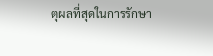ตุผลที่สุดในการรักษา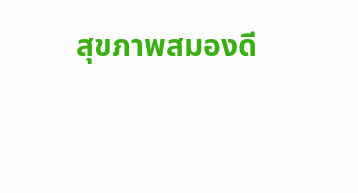สุขภาพสมองดี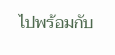ไปพร้อมกับ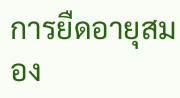การยืดอายุสมอง